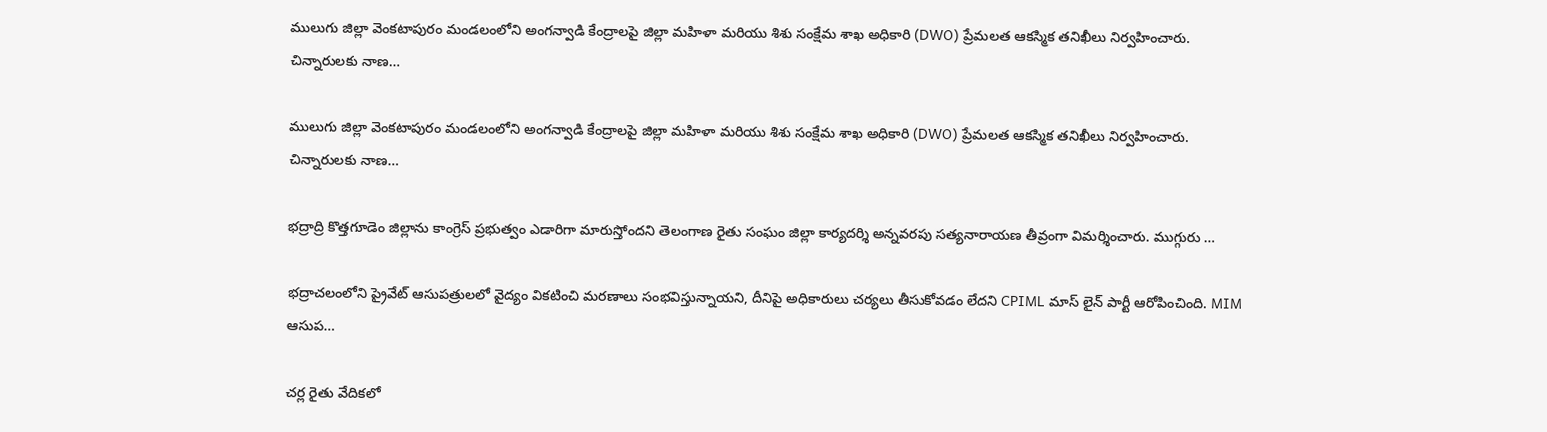ములుగు జిల్లా వెంకటాపురం మండలంలోని అంగన్వాడి కేంద్రాలపై జిల్లా మహిళా మరియు శిశు సంక్షేమ శాఖ అధికారి (DWO) ప్రేమలత ఆకస్మిక తనిఖీలు నిర్వహించారు. చిన్నారులకు నాణ…

ములుగు జిల్లా వెంకటాపురం మండలంలోని అంగన్వాడి కేంద్రాలపై జిల్లా మహిళా మరియు శిశు సంక్షేమ శాఖ అధికారి (DWO) ప్రేమలత ఆకస్మిక తనిఖీలు నిర్వహించారు. చిన్నారులకు నాణ…

భద్రాద్రి కొత్తగూడెం జిల్లాను కాంగ్రెస్ ప్రభుత్వం ఎడారిగా మారుస్తోందని తెలంగాణ రైతు సంఘం జిల్లా కార్యదర్శి అన్నవరపు సత్యనారాయణ తీవ్రంగా విమర్శించారు. ముగ్గురు …

భద్రాచలంలోని ప్రైవేట్ ఆసుపత్రులలో వైద్యం వికటించి మరణాలు సంభవిస్తున్నాయని, దీనిపై అధికారులు చర్యలు తీసుకోవడం లేదని CPIML మాస్ లైన్ పార్టీ ఆరోపించింది. MIM ఆసుప…

చర్ల రైతు వేదికలో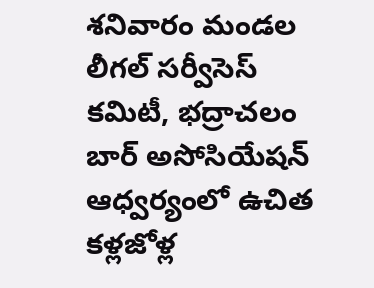శనివారం మండల లీగల్ సర్వీసెస్ కమిటీ, భద్రాచలం బార్ అసోసియేషన్ ఆధ్వర్యంలో ఉచిత కళ్లజోళ్ల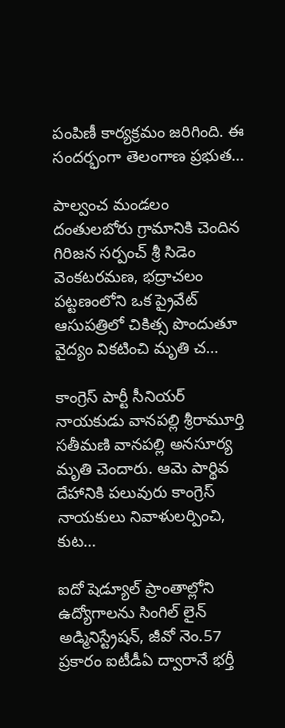పంపిణీ కార్యక్రమం జరిగింది. ఈ సందర్భంగా తెలంగాణ ప్రభుత…

పాల్వంచ మండలం దంతులబోరు గ్రామానికి చెందిన గిరిజన సర్పంచ్ శ్రీ సిడెం వెంకటరమణ, భద్రాచలం పట్టణంలోని ఒక ప్రైవేట్ ఆసుపత్రిలో చికిత్స పొందుతూ వైద్యం వికటించి మృతి చ…

కాంగ్రెస్ పార్టీ సీనియర్ నాయకుడు వానపల్లి శ్రీరామూర్తి సతీమణి వానపల్లి అనసూర్య మృతి చెందారు. ఆమె పార్థివ దేహానికి పలువురు కాంగ్రెస్ నాయకులు నివాళులర్పించి, కుట…

ఐదో షెడ్యూల్ ప్రాంతాల్లోని ఉద్యోగాలను సింగిల్ లైన్ అడ్మినిస్ట్రేషన్, జీవో నెం.57 ప్రకారం ఐటీడీఏ ద్వారానే భర్తీ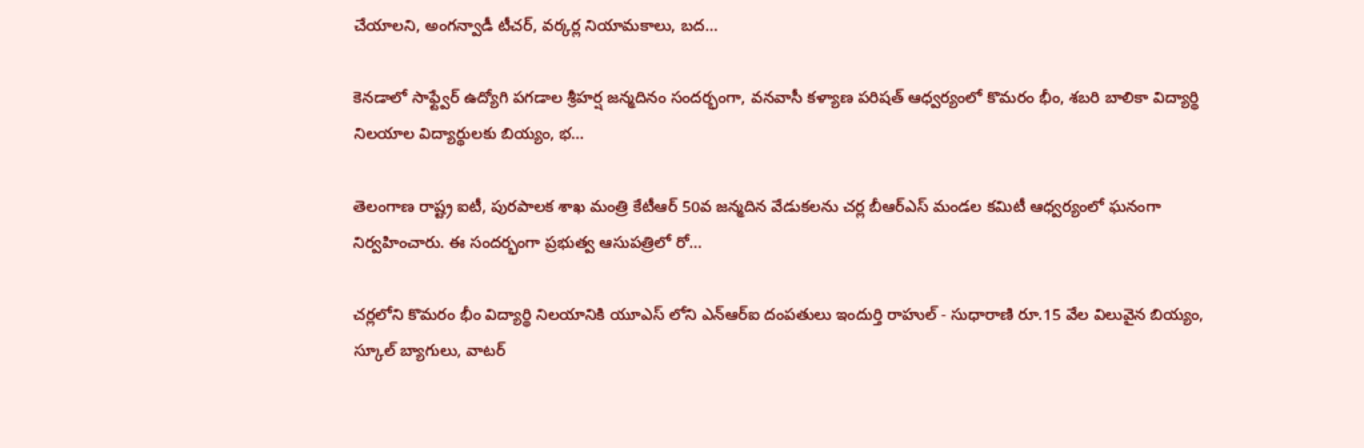చేయాలని, అంగన్వాడీ టీచర్, వర్కర్ల నియామకాలు, బద…

కెనడాలో సాఫ్ట్వేర్ ఉద్యోగి పగడాల శ్రీహర్ష జన్మదినం సందర్భంగా, వనవాసీ కళ్యాణ పరిషత్ ఆధ్వర్యంలో కొమరం భీం, శబరి బాలికా విద్యార్థి నిలయాల విద్యార్థులకు బియ్యం, భ…

తెలంగాణ రాష్ట్ర ఐటీ, పురపాలక శాఖ మంత్రి కేటీఆర్ 50వ జన్మదిన వేడుకలను చర్ల బీఆర్ఎస్ మండల కమిటీ ఆధ్వర్యంలో ఘనంగా నిర్వహించారు. ఈ సందర్భంగా ప్రభుత్వ ఆసుపత్రిలో రో…

చర్లలోని కొమరం భీం విద్యార్థి నిలయానికి యూఎస్ లోని ఎన్ఆర్ఐ దంపతులు ఇందుర్తి రాహుల్ - సుధారాణి రూ.15 వేల విలువైన బియ్యం, స్కూల్ బ్యాగులు, వాటర్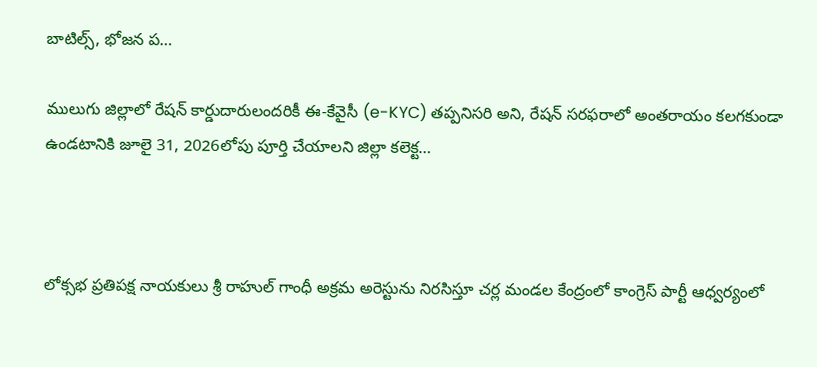బాటిల్స్, భోజన ప…

ములుగు జిల్లాలో రేషన్ కార్డుదారులందరికీ ఈ-కేవైసీ (e-KYC) తప్పనిసరి అని, రేషన్ సరఫరాలో అంతరాయం కలగకుండా ఉండటానికి జూలై 31, 2026లోపు పూర్తి చేయాలని జిల్లా కలెక్ట…



లోక్సభ ప్రతిపక్ష నాయకులు శ్రీ రాహుల్ గాంధీ అక్రమ అరెస్టును నిరసిస్తూ చర్ల మండల కేంద్రంలో కాంగ్రెస్ పార్టీ ఆధ్వర్యంలో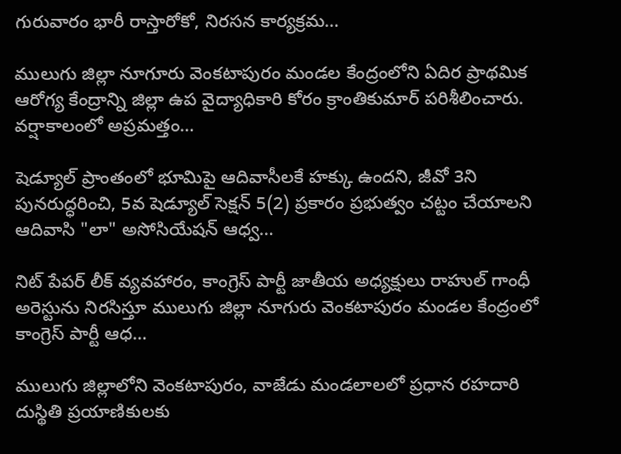గురువారం భారీ రాస్తారోకో, నిరసన కార్యక్రమ…

ములుగు జిల్లా నూగూరు వెంకటాపురం మండల కేంద్రంలోని ఏదిర ప్రాథమిక ఆరోగ్య కేంద్రాన్ని జిల్లా ఉప వైద్యాధికారి కోరం క్రాంతికుమార్ పరిశీలించారు. వర్షాకాలంలో అప్రమత్తం…

షెడ్యూల్ ప్రాంతంలో భూమిపై ఆదివాసీలకే హక్కు ఉందని, జీవో 3ని పునరుద్ధరించి, 5వ షెడ్యూల్ సెక్షన్ 5(2) ప్రకారం ప్రభుత్వం చట్టం చేయాలని ఆదివాసి "లా" అసోసియేషన్ ఆధ్వ…

నిట్ పేపర్ లీక్ వ్యవహారం, కాంగ్రెస్ పార్టీ జాతీయ అధ్యక్షులు రాహుల్ గాంధీ అరెస్టును నిరసిస్తూ ములుగు జిల్లా నూగురు వెంకటాపురం మండల కేంద్రంలో కాంగ్రెస్ పార్టీ ఆధ…

ములుగు జిల్లాలోని వెంకటాపురం, వాజేడు మండలాలలో ప్రధాన రహదారి దుస్థితి ప్రయాణికులకు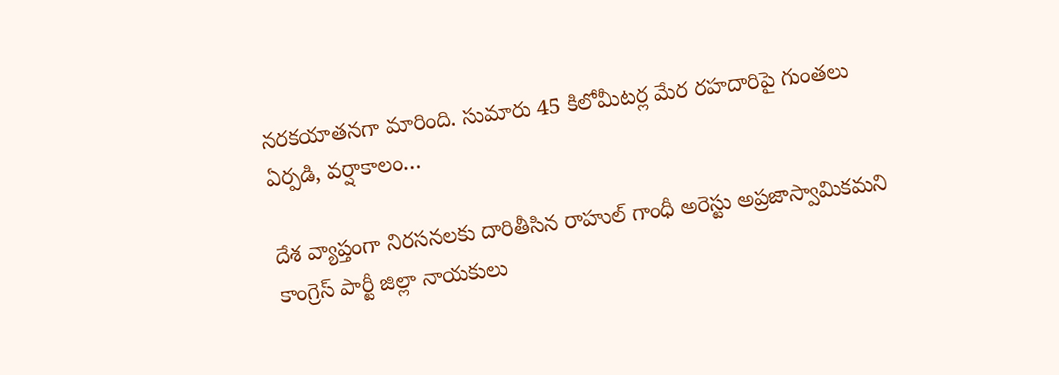నరకయాతనగా మారింది. సుమారు 45 కిలోమీటర్ల మేర రహదారిపై గుంతలు ఏర్పడి, వర్షాకాలం…

దేశ వ్యాప్తంగా నిరసనలకు దారితీసిన రాహుల్ గాంధీ అరెస్టు అప్రజాస్వామికమని కాంగ్రెస్ పార్టీ జిల్లా నాయకులు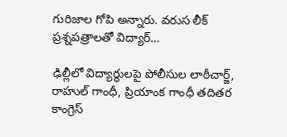గురిజాల గోపి అన్నారు. వరుస లీక్ ప్రశ్నపత్రాలతో విద్యార్…

ఢిల్లీలో విద్యార్థులపై పోలీసుల లాఠీచార్జ్, రాహుల్ గాంధీ, ప్రియాంక గాంధీ తదితర కాంగ్రెస్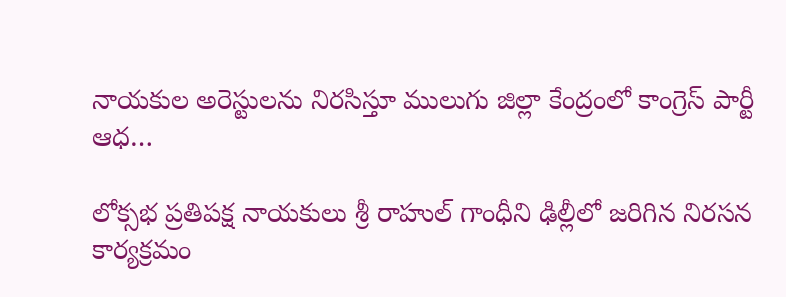నాయకుల అరెస్టులను నిరసిస్తూ ములుగు జిల్లా కేంద్రంలో కాంగ్రెస్ పార్టీ ఆధ…

లోక్సభ ప్రతిపక్ష నాయకులు శ్రీ రాహుల్ గాంధీని ఢిల్లీలో జరిగిన నిరసన కార్యక్రమం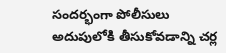సందర్భంగా పోలీసులు అదుపులోకి తీసుకోవడాన్ని చర్ల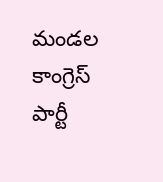మండల కాంగ్రెస్ పార్టీ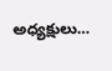అధ్యక్షులు…